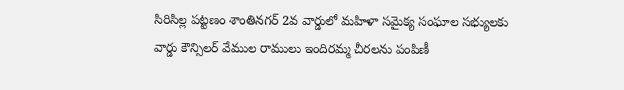సిరిసిల్ల పట్టణం శాంతినగర్ 2వ వార్డులో మహిళా సమైక్య సంఘాల సభ్యులకు వార్డు కౌన్సిలర్ వేముల రాములు ఇందిరమ్మ చీరలను పంపిణీ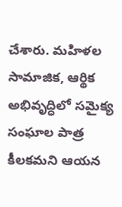చేశారు. మహిళల సామాజిక, ఆర్థిక అభివృద్ధిలో సమైక్య సంఘాల పాత్ర కీలకమని ఆయన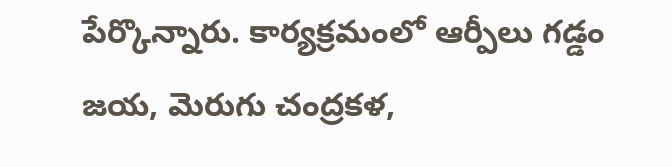పేర్కొన్నారు. కార్యక్రమంలో ఆర్పీలు గడ్డం జయ, మెరుగు చంద్రకళ,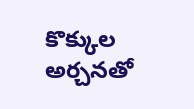కొక్కుల అర్చనతో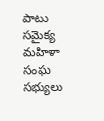పాటు సమైక్య మహిళా సంఘ సభ్యులు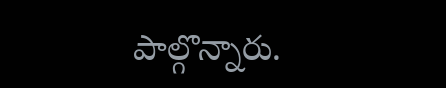పాల్గొన్నారు.